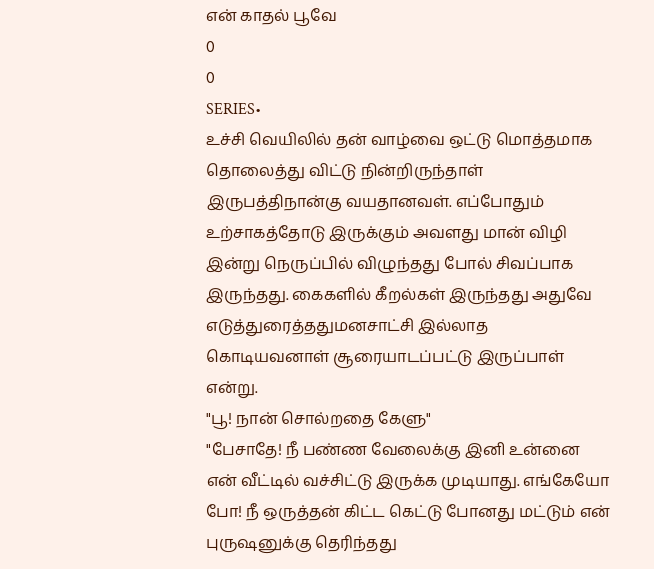என் காதல் பூவே
0
0
SERIES•
உச்சி வெயிலில் தன் வாழ்வை ஒட்டு மொத்தமாக தொலைத்து விட்டு நின்றிருந்தாள் இருபத்திநான்கு வயதானவள். எப்போதும் உற்சாகத்தோடு இருக்கும் அவளது மான் விழி இன்று நெருப்பில் விழுந்தது போல் சிவப்பாக இருந்தது. கைகளில் கீறல்கள் இருந்தது அதுவே எடுத்துரைத்ததுமனசாட்சி இல்லாத கொடியவனாள் சூரையாடப்பட்டு இருப்பாள் என்று.
"பூ! நான் சொல்றதை கேளு"
"பேசாதே! நீ பண்ண வேலைக்கு இனி உன்னை என் வீட்டில் வச்சிட்டு இருக்க முடியாது. எங்கேயோ போ! நீ ஒருத்தன் கிட்ட கெட்டு போனது மட்டும் என் புருஷனுக்கு தெரிந்தது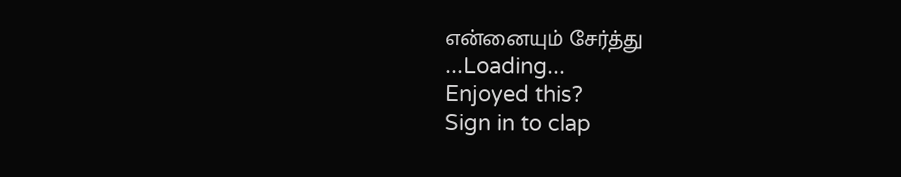என்னையும் சேர்த்து
...Loading...
Enjoyed this?
Sign in to clap